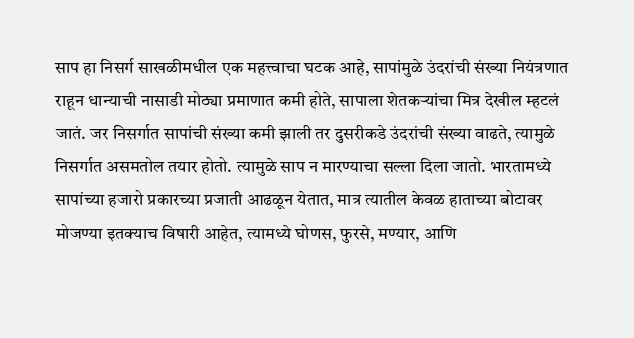साप हा निसर्ग साखळीमधील एक महत्त्वाचा घटक आहे, सापांमुळे उंदरांची संख्या नियंत्रणात राहून धान्याची नासाडी मोठ्या प्रमाणात कमी होते, सापाला शेतकऱ्यांचा मित्र देखील म्हटलं जातं. जर निसर्गात सापांची संख्या कमी झाली तर दुसरीकडे उंदरांची संख्या वाढते, त्यामुळे निसर्गात असमतोल तयार होतो. त्यामुळे साप न मारण्याचा सल्ला दिला जातो. भारतामध्ये सापांच्या हजारो प्रकारच्या प्रजाती आढळून येतात, मात्र त्यातील केवळ हाताच्या बोटावर मोजण्या इतक्याच विषारी आहेत, त्यामध्ये घोणस, फुरसे, मण्यार, आणि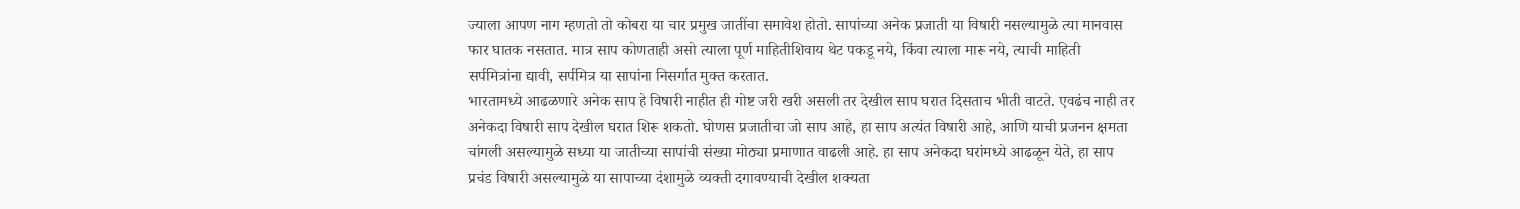ज्याला आपण नाग म्हणतो तो कोबरा या चार प्रमुख जातींचा समावेश होतो. सापांच्या अनेक प्रजाती या विषारी नसल्यामुळे त्या मानवास फार घातक नसतात. मात्र साप कोणताही असो त्याला पूर्ण माहितीशिवाय थेट पकडू नये, किंवा त्याला मारू नये, त्याची माहिती सर्पमित्रांना द्यावी, सर्पमित्र या सापांना निसर्गात मुक्त करतात.
भारतामध्ये आढळणारे अनेक साप हे विषारी नाहीत ही गोष्ट जरी खरी असली तर देखील साप घरात दिसताच भीती वाटते. एवढंच नाही तर अनेकदा विषारी साप देखील घरात शिरू शकतो. घोणस प्रजातीचा जो साप आहे, हा साप अत्यंत विषारी आहे, आणि याची प्रजनन क्षमता चांगली असल्यामुळे सध्या या जातीच्या सापांची संख्या मोठ्या प्रमाणात वाढली आहे. हा साप अनेकदा घरांमध्ये आढळून येते, हा साप प्रचंड विषारी असल्यामुळे या सापाच्या दंशामुळे व्यक्ती दगावण्याची देखील शक्यता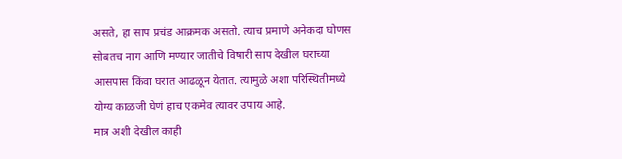असते, हा साप प्रचंड आक्रमक असतो. त्याच प्रमाणे अनेकदा घोणस सोबतच नाग आणि मण्यार जातीचे विषारी साप देखील घराच्या आसपास किंवा घरात आढळून येतात. त्यामुळे अशा परिस्थितीमध्ये योग्य काळजी घेणं हाच एकमेव त्यावर उपाय आहे.
मात्र अशी देखील काही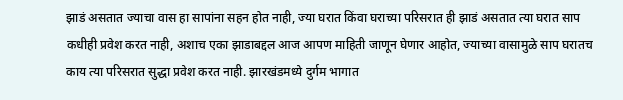झाडं असतात ज्याचा वास हा सापांना सहन होत नाही, ज्या घरात किंवा घराच्या परिसरात ही झाडं असतात त्या घरात साप कधीही प्रवेश करत नाही, अशाच एका झाडाबद्दल आज आपण माहिती जाणून घेणार आहोत, ज्याच्या वासामुळे साप घरातच काय त्या परिसरात सुद्धा प्रवेश करत नाही. झारखंडमध्ये दुर्गम भागात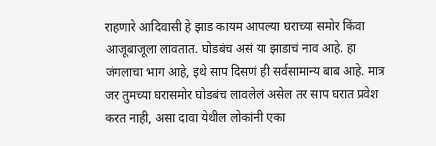राहणारे आदिवासी हे झाड कायम आपल्या घराच्या समोर किंवा आजूबाजूला लावतात. घोडबंच असं या झाडाचं नाव आहे. हा जंगलाचा भाग आहे, इथे साप दिसणं ही सर्वसामान्य बाब आहे. मात्र जर तुमच्या घरासमोर घोडबंच लावलेलं असेल तर साप घरात प्रवेश करत नाही, असा दावा येथील लोकांनी एका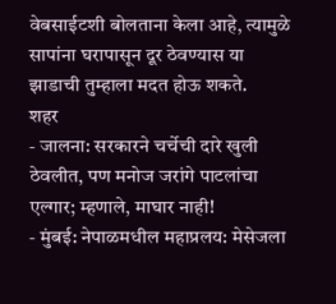वेबसाईटशी बोलताना केला आहे, त्यामुळे सापांना घरापासून दूर ठेवण्यास या झाडाची तुम्हाला मदत होऊ शकते.
शहर
- जालना: सरकारने चर्चेची दारे खुली ठेवलीत, पण मनोज जरांगे पाटलांचा एल्गार; म्हणाले, माघार नाही!
- मुंबई: नेपाळमधील महाप्रलय: मेसेजला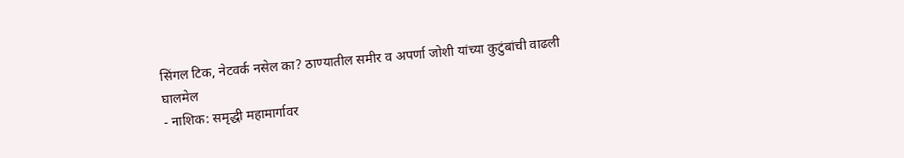सिंगल टिक, नेटवर्क नसेल का? ठाण्यातील समीर व अपर्णा जोशी यांच्या कुटुंबांची वाढली घालमेल
- नाशिक: समृद्धी महामार्गावर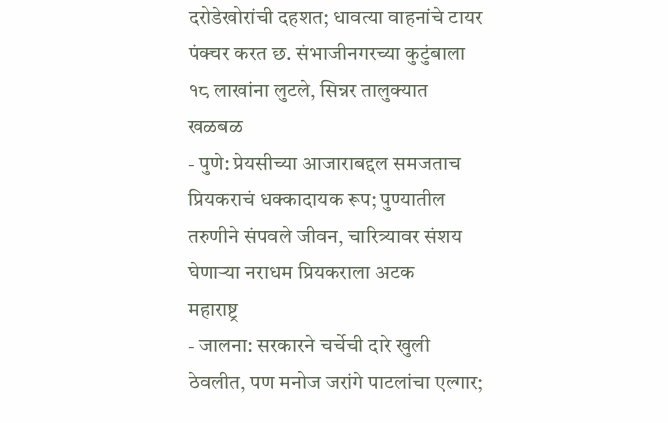दरोडेखोरांची दहशत; धावत्या वाहनांचे टायर पंक्चर करत छ. संभाजीनगरच्या कुटुंबाला १८ लाखांना लुटले, सिन्नर तालुक्यात खळबळ
- पुणे: प्रेयसीच्या आजाराबद्दल समजताच प्रियकराचं धक्कादायक रूप; पुण्यातील तरुणीने संपवले जीवन, चारित्र्यावर संशय घेणाऱ्या नराधम प्रियकराला अटक
महाराष्ट्र
- जालना: सरकारने चर्चेची दारे खुली ठेवलीत, पण मनोज जरांगे पाटलांचा एल्गार;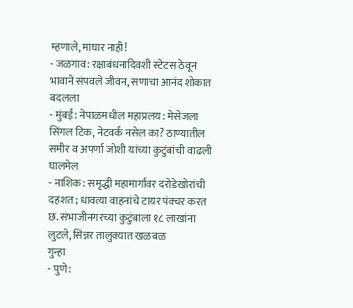म्हणाले, माघार नाही!
- जळगाव: रक्षाबंधनादिवशी स्टेटस ठेवून भावाने संपवले जीवन, सणाचा आनंद शोकात बदलला
- मुंबई: नेपाळमधील महाप्रलय: मेसेजला सिंगल टिक, नेटवर्क नसेल का? ठाण्यातील समीर व अपर्णा जोशी यांच्या कुटुंबांची वाढली घालमेल
- नाशिक: समृद्धी महामार्गावर दरोडेखोरांची दहशत; धावत्या वाहनांचे टायर पंक्चर करत छ. संभाजीनगरच्या कुटुंबाला १८ लाखांना लुटले, सिन्नर तालुक्यात खळबळ
गुन्हा
- पुणे: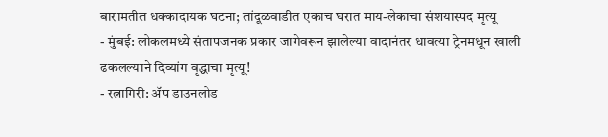बारामतीत धक्कादायक घटना; तांदूळवाडीत एकाच घरात माय-लेकाचा संशयास्पद मृत्यू
- मुंबई: लोकलमध्ये संतापजनक प्रकार जागेवरून झालेल्या वादानंतर धावत्या ट्रेनमधून खाली ढकलल्याने दिव्यांग वृद्धाचा मृत्यू!
- रत्नागिरी: ॲप डाउनलोड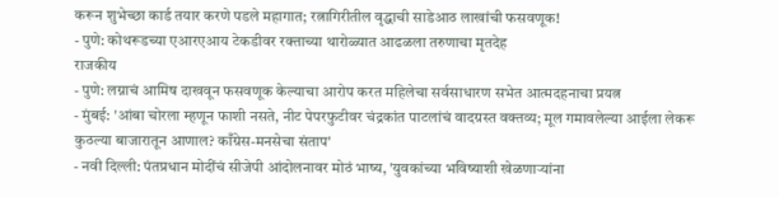करून शुभेच्छा कार्ड तयार करणे पडले महागात; रत्नागिरीतील वृद्धाची साडेआठ लाखांची फसवणूक!
- पुणे: कोथरूडच्या एआरएआय टेकडीवर रक्ताच्या थारोळ्यात आढळला तरुणाचा मृतदेह
राजकीय
- पुणे: लग्नाचं आमिष दाखवून फसवणूक केल्याचा आरोप करत महिलेचा सर्वसाधारण सभेत आत्मदहनाचा प्रयत्न
- मुंबई: 'आंबा चोरला म्हणून फाशी नसते, नीट पेपरफुटीवर चंद्रकांत पाटलांचं वादग्रस्त वक्तव्य; मूल गमावलेल्या आईला लेकरू कुठल्या बाजारातून आणाल? काँग्रेस-मनसेचा संताप'
- नवी दिल्ली: पंतप्रधान मोदींचं सीजेपी आंदोलनावर मोठं भाष्य, 'युवकांच्या भविष्याशी खेळणाऱ्यांना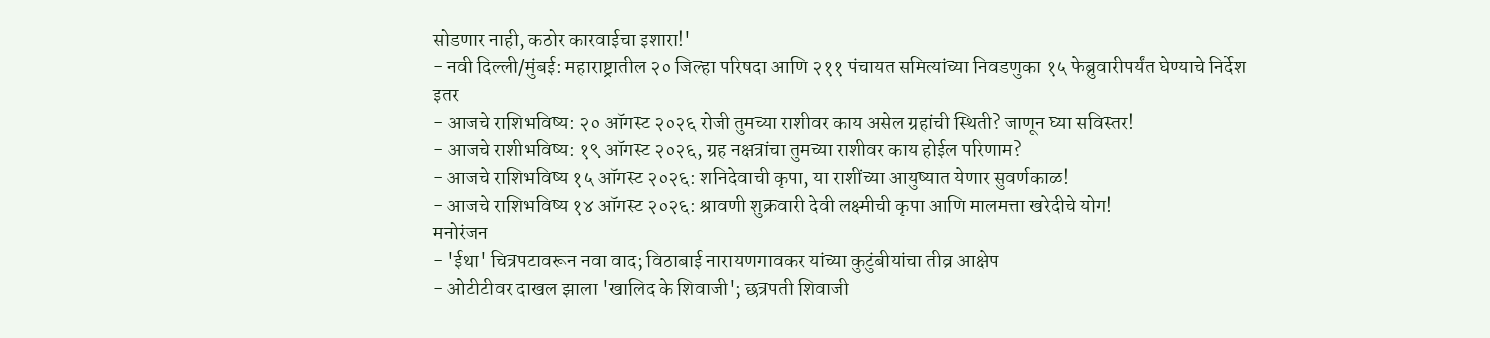सोडणार नाही, कठोर कारवाईचा इशारा!'
- नवी दिल्ली/मुंबई: महाराष्ट्रातील २० जिल्हा परिषदा आणि २११ पंचायत समित्यांच्या निवडणुका १५ फेब्रुवारीपर्यंत घेण्याचे निर्देश
इतर
- आजचे राशिभविष्य: २० ऑगस्ट २०२६ रोजी तुमच्या राशीवर काय असेल ग्रहांची स्थिती? जाणून घ्या सविस्तर!
- आजचे राशीभविष्य: १९ ऑगस्ट २०२६, ग्रह नक्षत्रांचा तुमच्या राशीवर काय होईल परिणाम?
- आजचे राशिभविष्य १५ ऑगस्ट २०२६: शनिदेवाची कृपा, या राशींच्या आयुष्यात येणार सुवर्णकाळ!
- आजचे राशिभविष्य १४ ऑगस्ट २०२६: श्रावणी शुक्रवारी देवी लक्ष्मीची कृपा आणि मालमत्ता खरेदीचे योग!
मनोरंजन
- 'ईथा' चित्रपटावरून नवा वाद; विठाबाई नारायणगावकर यांच्या कुटुंबीयांचा तीव्र आक्षेप
- ओटीटीवर दाखल झाला 'खालिद के शिवाजी'; छत्रपती शिवाजी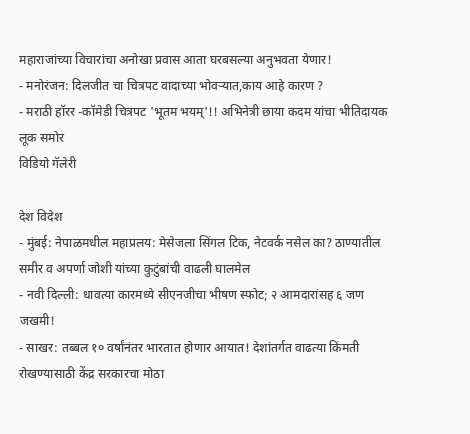महाराजांच्या विचारांचा अनोखा प्रवास आता घरबसल्या अनुभवता येणार!
- मनोरंजन: दिलजीत चा चित्रपट वादाच्या भोवऱ्यात,काय आहे कारण ?
- मराठी हॉरर -कॉमेडी चित्रपट 'भूतम भयम्'!! अभिनेत्री छाया कदम यांचा भीतिदायक लूक समोर
विडियो गॅलेरी

देश विदेश
- मुंबई: नेपाळमधील महाप्रलय: मेसेजला सिंगल टिक, नेटवर्क नसेल का? ठाण्यातील समीर व अपर्णा जोशी यांच्या कुटुंबांची वाढली घालमेल
- नवी दिल्ली: धावत्या कारमध्ये सीएनजीचा भीषण स्फोट; २ आमदारांसह ६ जण जखमी!
- साखर: तब्बल १० वर्षांनंतर भारतात होणार आयात! देशांतर्गत वाढत्या किंमती रोखण्यासाठी केंद्र सरकारचा मोठा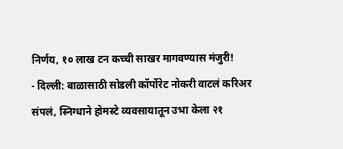निर्णय, १० लाख टन कच्ची साखर मागवण्यास मंजुरी!
- दिल्ली: बाळासाठी सोडली कॉर्पोरेट नोकरी वाटलं करिअर संपलं, स्निग्धाने होमस्टे व्यवसायातून उभा केला २१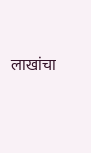लाखांचा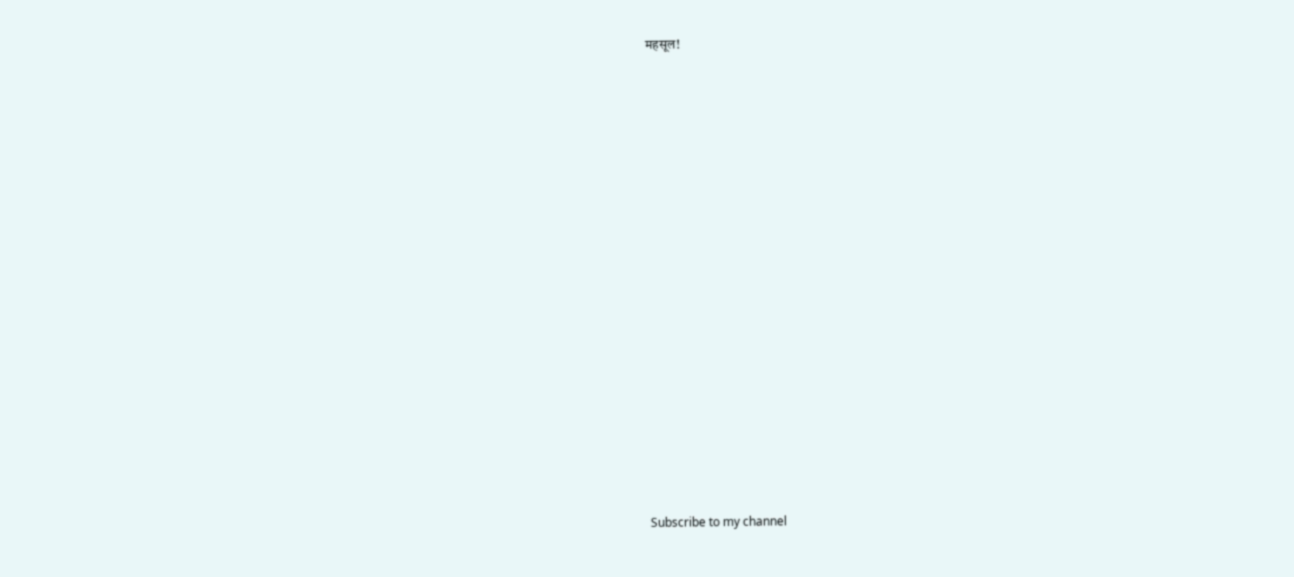महसूल!

























Subscribe to my channel